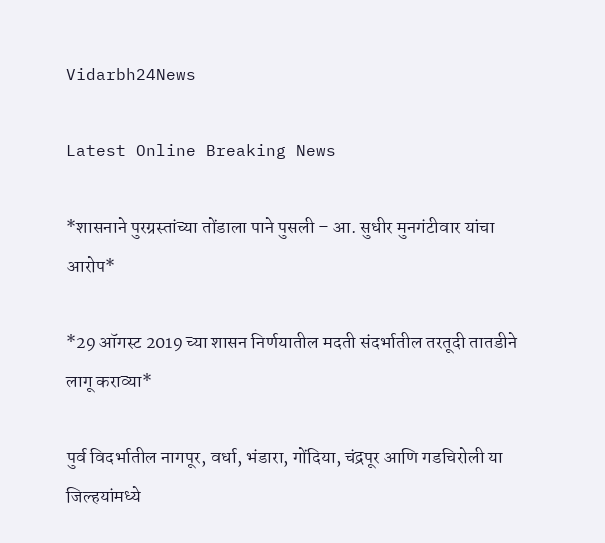Vidarbh24News

Latest Online Breaking News

*शासनाने पुरग्रस्‍तांच्‍या तोंडाला पाने पुसली – आ. सुधीर मुनगंटीवार यांचा आरोप*

*29 ऑगस्‍ट 2019 च्‍या शासन निर्णयातील मदती संदर्भातील तरतूदी तातडीने लागू कराव्‍या*

पुर्व विदर्भातील नागपूर, वर्धा, भंडारा, गोंदिया, चंद्रपूर आणि गडचिरोली या जिल्‍हयांमध्‍ये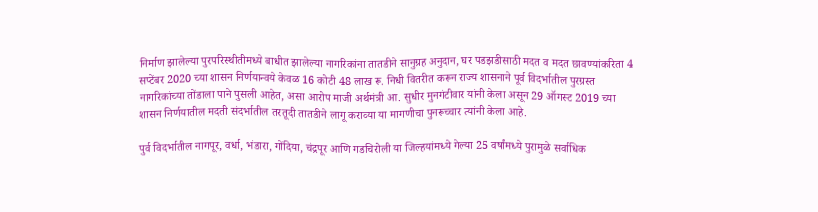निर्माण झालेल्‍या पुरपरिस्‍थीतीमध्‍ये बाधीत झालेल्‍या नागरिकांना तातडीने सानुग्रह अनुदान, घर पडझडीसाठी मदत व मदत छावण्‍यांकरिता 4 सप्‍टेंबर 2020 च्‍या शासन निर्णयान्‍वये केवळ 16 कोटी 48 लाख रू. निधी वितरीत करून राज्‍य शासनाने पूर्व विदर्भातील पुरग्रस्‍त नागरिकांच्‍या तोंडाला पाने पुसली आहेत, असा आरोप माजी अर्थमंत्री आ. सुधीर मुनगंटीवार यांनी केला असून 29 ऑगस्‍ट 2019 च्‍या शासन निर्णयातील मदती संदर्भातील तरतूदी तातडीने लागू कराव्‍या या मागणीचा पुनरूच्‍चार त्‍यांनी केला आहे.

पुर्व विदर्भातील नागपूर, वर्धा, भंडारा, गोंदिया, चंद्रपूर आणि गडचिरोली या जिल्‍हयांमध्‍ये गेल्‍या 25 वर्षांमध्‍ये पुरामुळे सर्वाधिक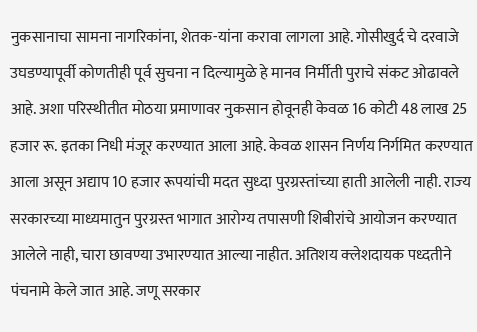नुकसानाचा सामना नागरिकांना, शेतक-यांना करावा लागला आहे. गोसीखुर्द चे दरवाजे उघडण्‍यापूर्वी कोणतीही पूर्व सुचना न दिल्‍यामुळे हे मानव निर्मीती पुराचे संकट ओढावले आहे. अशा परिस्‍थीतीत मोठया प्रमाणावर नुकसान होवूनही केवळ 16 कोटी 48 लाख 25 हजार रू. इतका निधी मंजूर करण्‍यात आला आहे. केवळ शासन निर्णय निर्गमित करण्‍यात आला असून अद्याप 10 हजार रूपयांची मदत सुध्‍दा पुरग्रस्‍तांच्‍या हाती आलेली नाही. राज्‍य सरकारच्‍या माध्‍यमातुन पुरग्रस्‍त भागात आरोग्‍य तपासणी शिबीरांचे आयोजन करण्‍यात आलेले नाही, चारा छावण्‍या उभारण्‍यात आल्‍या नाहीत. अतिशय क्‍लेशदायक पध्‍दतीने पंचनामे केले जात आहे. जणू सरकार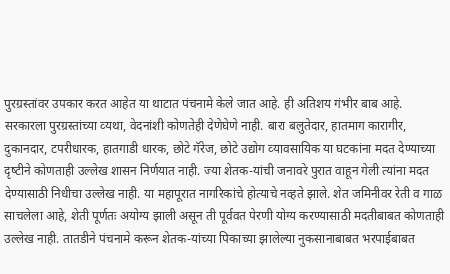पुरग्रस्‍तांवर उपकार करत आहेत या थाटात पंचनामे केले जात आहे. ही अतिशय गंभीर बाब आहे. सरकारला पुरग्रस्‍तांच्‍या व्‍यथा, वेदनांशी कोणतेही देणेघेणे नाही. बारा बलुतेदार, हातमाग कारागीर, दुकानदार, टपरीधारक, हातगाडी धारक, छोटे गॅरेज, छोटे उद्योग व्‍यावसायिक या घटकांना मदत देण्‍याच्‍या दृष्‍टीने कोणताही उल्‍लेख शासन निर्णयात नाही. ज्‍या शेतक-यांची जनावरे पुरात वाहून गेली त्‍यांना मदत देण्‍यासाठी निधीचा उल्‍लेख नाही. या महापूरात नागरिकांचे होत्‍याचे नव्‍हते झाले. शेत जमिनीवर रेती व गाळ साचलेला आहे, शेती पूर्णतः अयोग्‍य झाली असून ती पूर्ववत पेरणी योग्‍य करण्‍यासाठी मदतीबाबत कोणताही उल्‍लेख नाही. तातडीने पंचनामे करून शेतक-यांच्‍या पिकाच्‍या झालेल्‍या नुकसानाबाबत भरपाईबाबत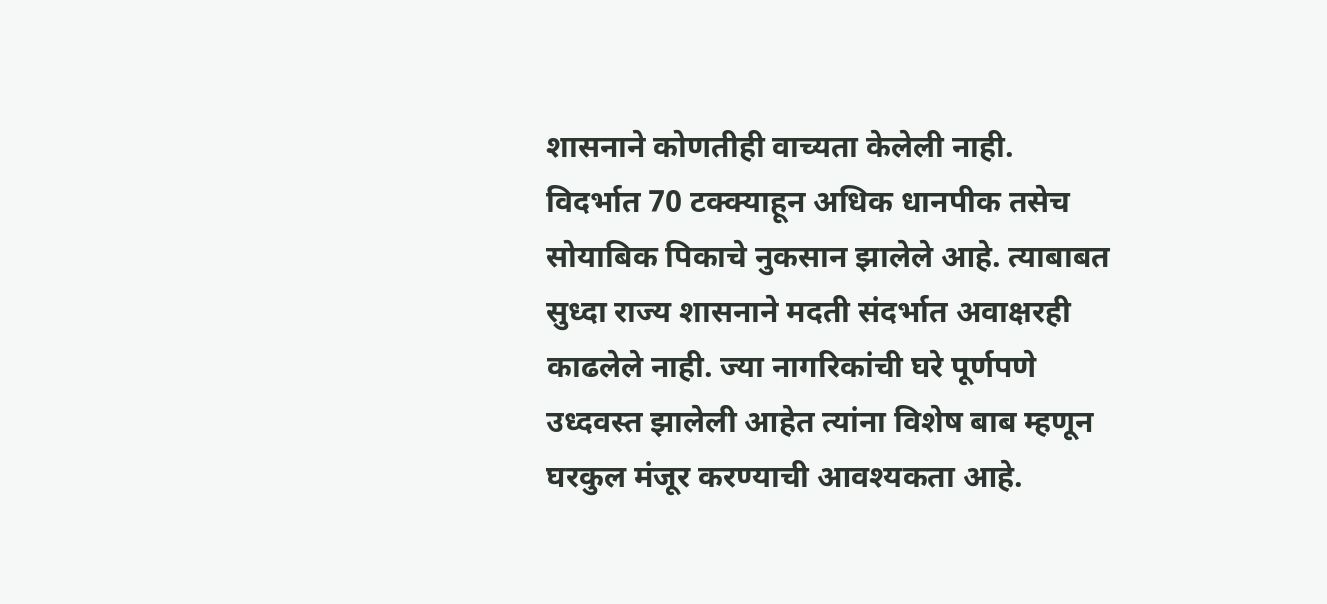शासनाने कोणतीही वाच्‍यता केलेली नाही. विदर्भात 70 टक्‍क्‍याहून अधिक धानपीक तसेच सोयाबिक पिकाचे नुकसान झालेले आहे. त्‍याबाबत सुध्‍दा राज्‍य शासनाने मदती संदर्भात अवाक्षरही काढलेले नाही. ज्‍या नागरिकांची घरे पूर्णपणे उध्‍दवस्‍त झालेली आहेत त्‍यांना विशेष बाब म्‍हणून घरकुल मंजूर करण्‍याची आवश्‍यकता आहे.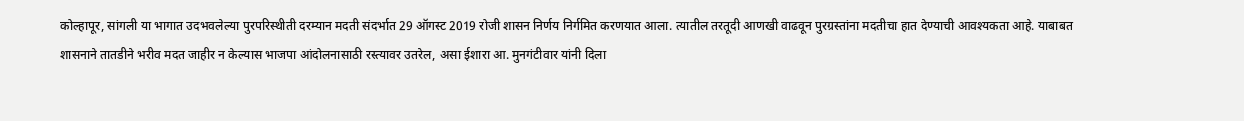कोल्‍हापूर, सांगली या भागात उदभवलेल्‍या पुरपरिस्‍थीती दरम्‍यान मदती संदर्भात 29 ऑगस्‍ट 2019 रोजी शासन निर्णय निर्गमित करणयात आला. त्‍यातील तरतूदी आणखी वाढवून पुरग्रस्‍तांना मदतीचा हात देण्‍याची आवश्‍यकता आहे. याबाबत शासनाने तातडीने भरीव मदत जाहीर न केल्‍यास भाजपा आंदोलनासाठी रस्‍त्‍यावर उतरेल, असा ईशारा आ. मुनगंटीवार यांनी दिला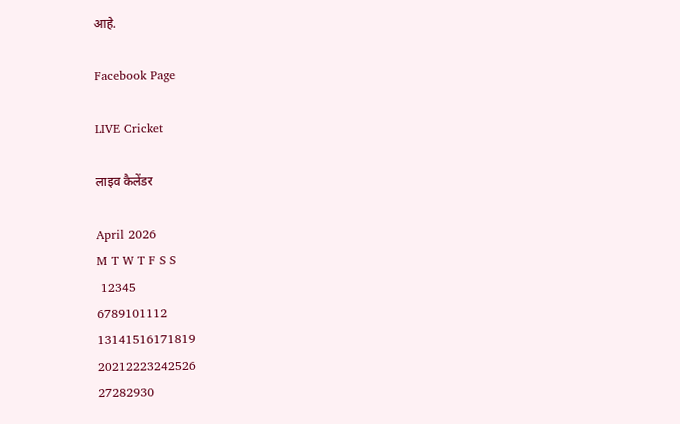आहे.

Facebook Page

LIVE Cricket

लाइव कैलेंडर

April 2026
M T W T F S S
 12345
6789101112
13141516171819
20212223242526
27282930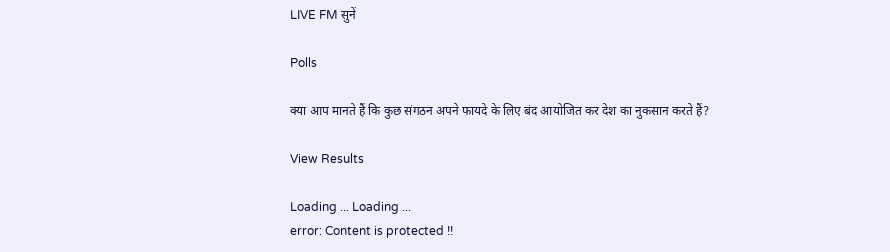LIVE FM सुनें

Polls

क्या आप मानते हैं कि कुछ संगठन अपने फायदे के लिए बंद आयोजित कर देश का नुकसान करते हैं?

View Results

Loading ... Loading ...
error: Content is protected !!